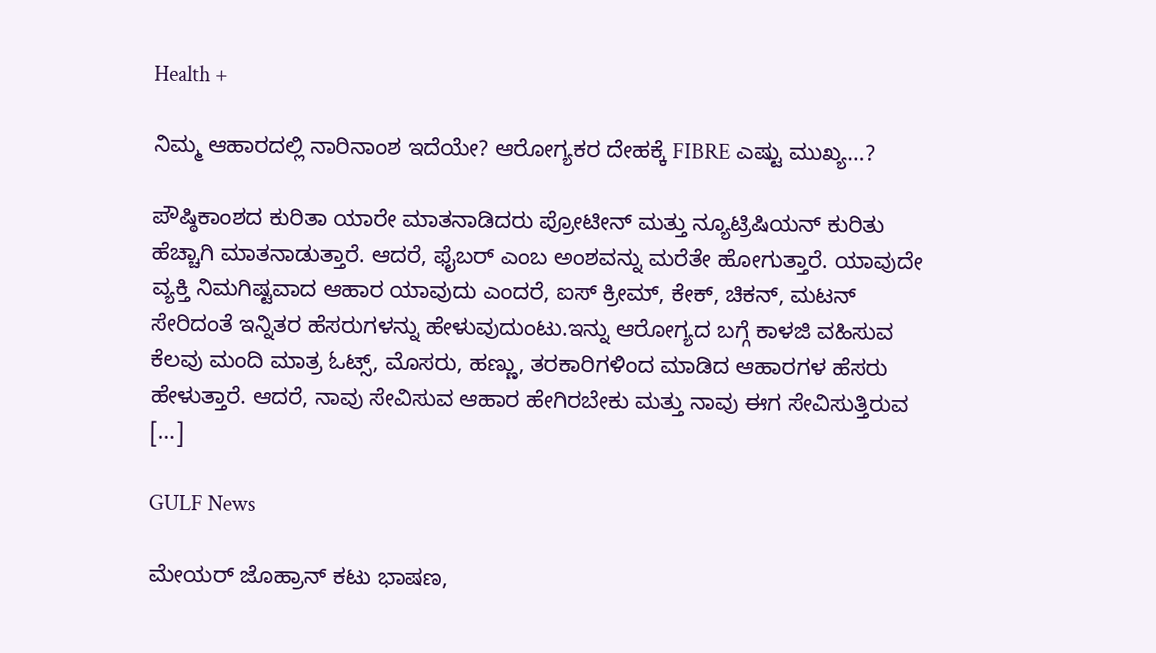Health +

ನಿಮ್ಮ ಆಹಾರದಲ್ಲಿ ನಾರಿನಾಂಶ ಇದೆಯೇ? ಆರೋಗ್ಯಕರ ದೇಹಕ್ಕೆ FIBRE ಎಷ್ಟು ಮುಖ್ಯ…?

ಪೌಷ್ಠಿಕಾಂಶದ ಕುರಿತಾ ಯಾರೇ ಮಾತನಾಡಿದರು ಪ್ರೋಟೀನ್ ಮತ್ತು ನ್ಯೂಟ್ರಿಷಿಯನ್ ಕುರಿತು ಹೆಚ್ಚಾಗಿ ಮಾತನಾಡುತ್ತಾರೆ. ಆದರೆ, ಫೈಬರ್ ಎಂಬ ಅಂಶವನ್ನು ಮರೆತೇ ಹೋಗುತ್ತಾರೆ. ಯಾವುದೇ ವ್ಯಕ್ತಿ ನಿಮಗಿಷ್ಟವಾದ ಆಹಾರ ಯಾವುದು ಎಂದರೆ, ಐಸ್ ಕ್ರೀಮ್, ಕೇಕ್, ಚಿಕನ್, ಮಟನ್ ಸೇರಿದಂತೆ ಇನ್ನಿತರ ಹೆಸರುಗಳನ್ನು ಹೇಳುವುದುಂಟು.ಇನ್ನು ಆರೋಗ್ಯದ ಬಗ್ಗೆ ಕಾಳಜಿ ವಹಿಸುವ ಕೆಲವು ಮಂದಿ ಮಾತ್ರ ಓಟ್ಸ್, ಮೊಸರು, ಹಣ್ಣು, ತರಕಾರಿಗಳಿಂದ ಮಾಡಿದ ಆಹಾರಗಳ ಹೆಸರು ಹೇಳುತ್ತಾರೆ. ಆದರೆ, ನಾವು ಸೇವಿಸುವ ಆಹಾರ ಹೇಗಿರಬೇಕು ಮತ್ತು ನಾವು ಈಗ ಸೇವಿಸುತ್ತಿರುವ […]

GULF News

ಮೇಯರ್ ಜೊಹ್ರಾನ್ ಕಟು ಭಾಷಣ,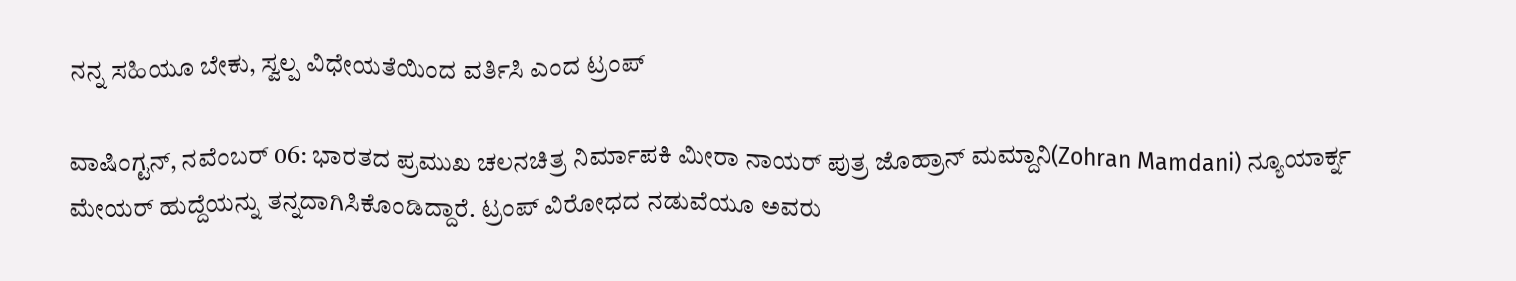ನನ್ನ ಸಹಿಯೂ ಬೇಕು, ಸ್ವಲ್ಪ ವಿಧೇಯತೆಯಿಂದ ವರ್ತಿಸಿ ಎಂದ ಟ್ರಂಪ್

ವಾಷಿಂಗ್ಟನ್, ನವೆಂಬರ್ 06: ಭಾರತದ ಪ್ರಮುಖ ಚಲನಚಿತ್ರ ನಿರ್ಮಾಪಕಿ ಮೀರಾ ನಾಯರ್ ಪುತ್ರ ಜೊಹ್ರಾನ್ ಮಮ್ದಾನಿ(Zohran Mamdani) ನ್ಯೂಯಾರ್ಕ್ನ ಮೇಯರ್ ಹುದ್ದೆಯನ್ನು ತನ್ನದಾಗಿಸಿಕೊಂಡಿದ್ದಾರೆ. ಟ್ರಂಪ್ ವಿರೋಧದ ನಡುವೆಯೂ ಅವರು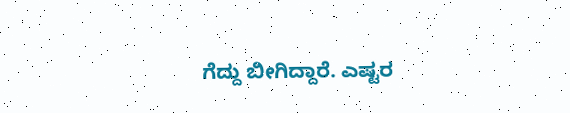ಗೆದ್ದು ಬೀಗಿದ್ದಾರೆ. ಎಷ್ಟರ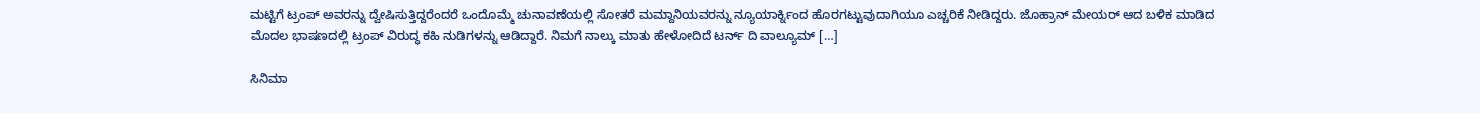ಮಟ್ಟಿಗೆ ಟ್ರಂಪ್ ಅವರನ್ನು ದ್ವೇಷಿಸುತ್ತಿದ್ದರೆಂದರೆ ಒಂದೊಮ್ಮೆ ಚುನಾವಣೆಯಲ್ಲಿ ಸೋತರೆ ಮಮ್ದಾನಿಯವರನ್ನು ನ್ಯೂಯಾರ್ಕ್ನಿಂದ ಹೊರಗಟ್ಟುವುದಾಗಿಯೂ ಎಚ್ಚರಿಕೆ ನೀಡಿದ್ದರು. ಜೊಹ್ರಾನ್ ಮೇಯರ್ ಆದ ಬಳಿಕ ಮಾಡಿದ ಮೊದಲ ಭಾಷಣದಲ್ಲಿ ಟ್ರಂಪ್ ವಿರುದ್ಧ ಕಹಿ ನುಡಿಗಳನ್ನು ಆಡಿದ್ದಾರೆ. ನಿಮಗೆ ನಾಲ್ಕು ಮಾತು ಹೇಳೋದಿದೆ ಟರ್ನ್ ದಿ ವಾಲ್ಯೂಮ್ […]

ಸಿನಿಮಾ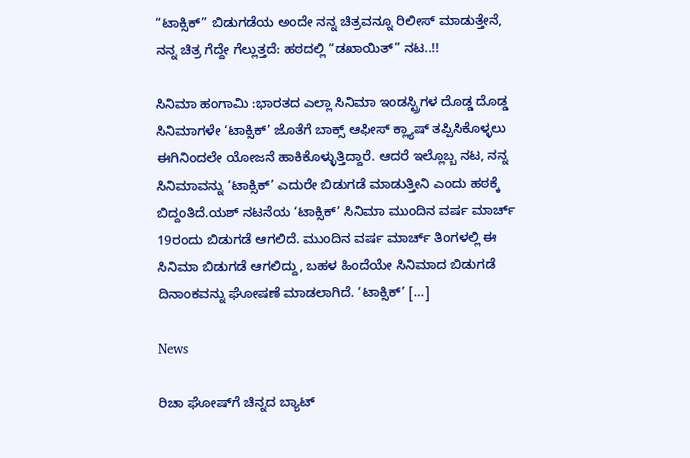“ಟಾಕ್ಸಿಕ್” ಬಿಡುಗಡೆಯ ಅಂದೇ ನನ್ನ ಚಿತ್ರವನ್ನೂ ರಿಲೀಸ್ ಮಾಡುತ್ತೇನೆ, ನನ್ನ ಚಿತ್ರ ಗೆದ್ದೇ ಗೆಲ್ಲುತ್ತದೆ: ಹಠದಲ್ಲಿ “ಡಖಾಯಿತ್” ನಟ..!!

ಸಿನಿಮಾ ಹಂಗಾಮಿ :ಭಾರತದ ಎಲ್ಲಾ ಸಿನಿಮಾ ಇಂಡಸ್ಟ್ರಿಗಳ ದೊಡ್ಡ ದೊಡ್ಡ ಸಿನಿಮಾಗಳೇ ‘ಟಾಕ್ಸಿಕ್’ ಜೊತೆಗೆ ಬಾಕ್ಸ್ ಆಫೀಸ್ ಕ್ಲ್ಯಾಷ್ ತಪ್ಪಿಸಿಕೊಳ್ಳಲು ಈಗಿನಿಂದಲೇ ಯೋಜನೆ ಹಾಕಿಕೊಳ್ಳುತ್ತಿದ್ದಾರೆ. ಆದರೆ ಇಲ್ಲೊಬ್ಬ ನಟ, ನನ್ನ ಸಿನಿಮಾವನ್ನು ‘ಟಾಕ್ಸಿಕ್’ ಎದುರೇ ಬಿಡುಗಡೆ ಮಾಡುತ್ತೀನಿ ಎಂದು ಹಠಕ್ಕೆ ಬಿದ್ದಂತಿದೆ.ಯಶ್ ನಟನೆಯ ‘ಟಾಕ್ಸಿಕ್’ ಸಿನಿಮಾ ಮುಂದಿನ ವರ್ಷ ಮಾರ್ಚ್ 19ರಂದು ಬಿಡುಗಡೆ ಆಗಲಿದೆ. ಮುಂದಿನ ವರ್ಷ ಮಾರ್ಚ್ ತಿಂಗಳಲ್ಲಿ ಈ ಸಿನಿಮಾ ಬಿಡುಗಡೆ ಆಗಲಿದ್ದು, ಬಹಳ ಹಿಂದೆಯೇ ಸಿನಿಮಾದ ಬಿಡುಗಡೆ ದಿನಾಂಕವನ್ನು ಘೋಷಣೆ ಮಾಡಲಾಗಿದೆ. ‘ಟಾಕ್ಸಿಕ್’ […]

News

ರಿಚಾ ಘೋಷ್‌ಗೆ ಚಿನ್ನದ ಬ್ಯಾಟ್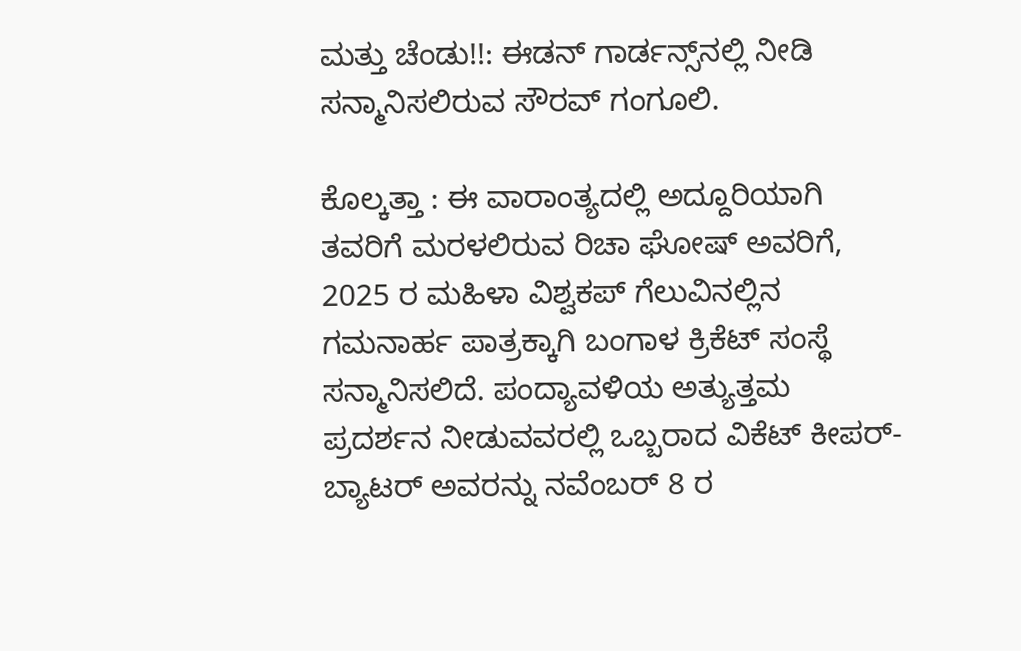ಮತ್ತು ಚೆಂಡು!!: ಈಡನ್ ಗಾರ್ಡನ್ಸ್‌ನಲ್ಲಿ ನೀಡಿ ಸನ್ಮಾನಿಸಲಿರುವ ಸೌರವ್ ಗಂಗೂಲಿ.

ಕೊಲ್ಕತ್ತಾ : ಈ ವಾರಾಂತ್ಯದಲ್ಲಿ ಅದ್ದೂರಿಯಾಗಿ ತವರಿಗೆ ಮರಳಲಿರುವ ರಿಚಾ ಘೋಷ್ ಅವರಿಗೆ, 2025 ರ ಮಹಿಳಾ ವಿಶ್ವಕಪ್ ಗೆಲುವಿನಲ್ಲಿನ ಗಮನಾರ್ಹ ಪಾತ್ರಕ್ಕಾಗಿ ಬಂಗಾಳ ಕ್ರಿಕೆಟ್ ಸಂಸ್ಥೆ ಸನ್ಮಾನಿಸಲಿದೆ. ಪಂದ್ಯಾವಳಿಯ ಅತ್ಯುತ್ತಮ ಪ್ರದರ್ಶನ ನೀಡುವವರಲ್ಲಿ ಒಬ್ಬರಾದ ವಿಕೆಟ್ ಕೀಪರ್-ಬ್ಯಾಟರ್ ಅವರನ್ನು ನವೆಂಬರ್ 8 ರ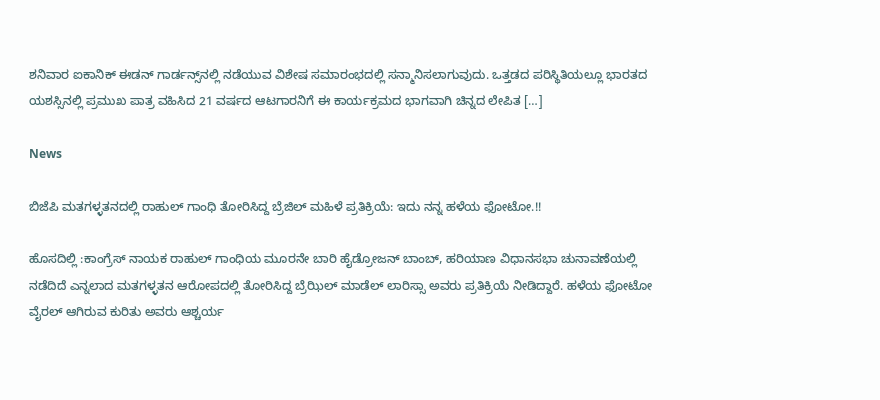ಶನಿವಾರ ಐಕಾನಿಕ್ ಈಡನ್ ಗಾರ್ಡನ್ಸ್‌ನಲ್ಲಿ ನಡೆಯುವ ವಿಶೇಷ ಸಮಾರಂಭದಲ್ಲಿ ಸನ್ಮಾನಿಸಲಾಗುವುದು. ಒತ್ತಡದ ಪರಿಸ್ಥಿತಿಯಲ್ಲೂ ಭಾರತದ ಯಶಸ್ಸಿನಲ್ಲಿ ಪ್ರಮುಖ ಪಾತ್ರ ವಹಿಸಿದ 21 ವರ್ಷದ ಆಟಗಾರನಿಗೆ ಈ ಕಾರ್ಯಕ್ರಮದ ಭಾಗವಾಗಿ ಚಿನ್ನದ ಲೇಪಿತ […]

News

ಬಿಜೆಪಿ ಮತಗಳ್ಳತನದಲ್ಲಿ ರಾಹುಲ್ ಗಾಂಧಿ ತೋರಿಸಿದ್ದ ಬ್ರೆಜಿಲ್ ಮಹಿಳೆ ಪ್ರತಿಕ್ರಿಯೆ: ಇದು ನನ್ನ ಹಳೆಯ ಫೋಟೋ.!!

ಹೊಸದಿಲ್ಲಿ‌ :ಕಾಂಗ್ರೆಸ್ ನಾಯಕ ರಾಹುಲ್ ಗಾಂಧಿಯ ಮೂರನೇ ಬಾರಿ ಹೈಡ್ರೋಜನ್ ಬಾಂಬ್, ಹರಿಯಾಣ ವಿಧಾನಸಭಾ ಚುನಾವಣೆಯಲ್ಲಿ ನಡೆದಿದೆ ಎನ್ನಲಾದ ಮತಗಳ್ಳತನ ಆರೋಪದಲ್ಲಿ ತೋರಿಸಿದ್ದ ಬ್ರೆಝಿಲ್ ಮಾಡೆಲ್ ಲಾರಿಸ್ಸಾ ಅವರು ಪ್ರತಿಕ್ರಿಯೆ ನೀಡಿದ್ದಾರೆ. ಹಳೆಯ ಫೋಟೋ ವೈರಲ್ ಆಗಿರುವ ಕುರಿತು ಅವರು ಆಶ್ಚರ್ಯ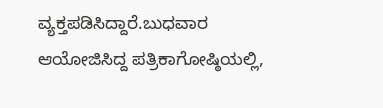ವ್ಯಕ್ತಪಡಿಸಿದ್ದಾರೆ.ಬುಧವಾರ ಆಯೋಜಿಸಿದ್ದ ಪತ್ರಿಕಾಗೋಷ್ಠಿಯಲ್ಲಿ,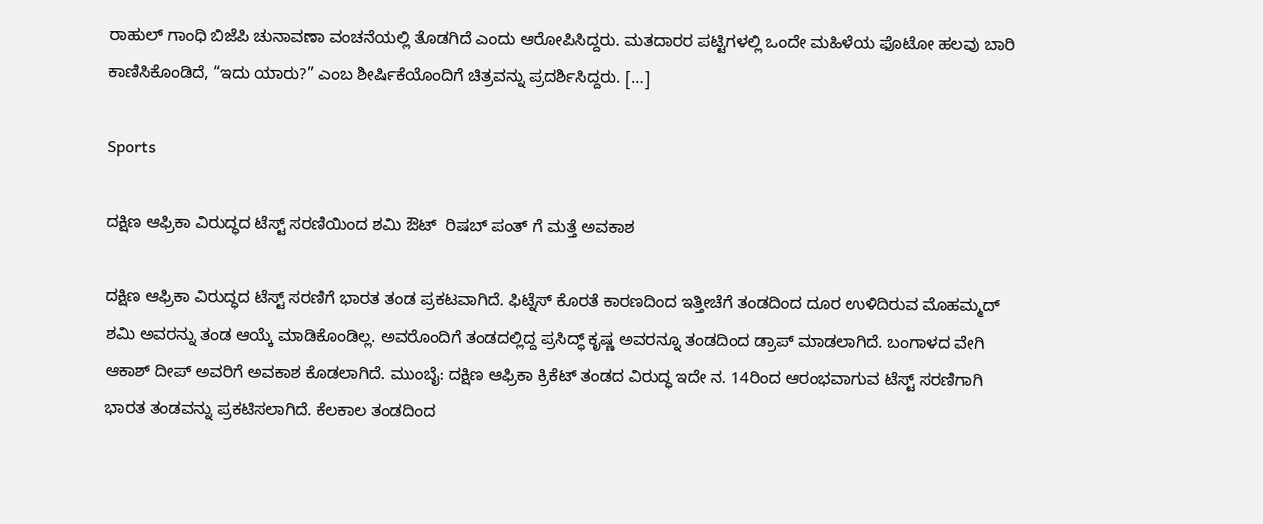ರಾಹುಲ್ ಗಾಂಧಿ ಬಿಜೆಪಿ ಚುನಾವಣಾ ವಂಚನೆಯಲ್ಲಿ ತೊಡಗಿದೆ ಎಂದು ಆರೋಪಿಸಿದ್ದರು. ಮತದಾರರ ಪಟ್ಟಿಗಳಲ್ಲಿ ಒಂದೇ ಮಹಿಳೆಯ ಫೊಟೋ ಹಲವು ಬಾರಿ ಕಾಣಿಸಿಕೊಂಡಿದೆ, “ಇದು ಯಾರು?” ಎಂಬ ಶೀರ್ಷಿಕೆಯೊಂದಿಗೆ ಚಿತ್ರವನ್ನು ಪ್ರದರ್ಶಿಸಿದ್ದರು. […]

Sports

ದಕ್ಷಿಣ ಆಫ್ರಿಕಾ ವಿರುದ್ಧದ ಟೆಸ್ಟ್ ಸರಣಿಯಿಂದ ಶಮಿ ಔಟ್  ರಿಷಬ್ ಪಂತ್ ಗೆ ಮತ್ತೆ ಅವಕಾಶ

ದಕ್ಷಿಣ ಆಫ್ರಿಕಾ ವಿರುದ್ಧದ ಟೆಸ್ಟ್ ಸರಣಿಗೆ ಭಾರತ ತಂಡ ಪ್ರಕಟವಾಗಿದೆ. ಫಿಟ್ನೆಸ್ ಕೊರತೆ ಕಾರಣದಿಂದ ಇತ್ತೀಚೆಗೆ ತಂಡದಿಂದ ದೂರ ಉಳಿದಿರುವ ಮೊಹಮ್ಮದ್ ಶಮಿ ಅವರನ್ನು ತಂಡ ಆಯ್ಕೆ ಮಾಡಿಕೊಂಡಿಲ್ಲ. ಅವರೊಂದಿಗೆ ತಂಡದಲ್ಲಿದ್ದ ಪ್ರಸಿದ್ಧ್ ಕೃಷ್ಣ ಅವರನ್ನೂ ತಂಡದಿಂದ ಡ್ರಾಪ್ ಮಾಡಲಾಗಿದೆ. ಬಂಗಾಳದ ವೇಗಿ ಆಕಾಶ್ ದೀಪ್ ಅವರಿಗೆ ಅವಕಾಶ ಕೊಡಲಾಗಿದೆ. ಮುಂಬೈ: ದಕ್ಷಿಣ ಆಫ್ರಿಕಾ ಕ್ರಿಕೆಟ್ ತಂಡದ ವಿರುದ್ಧ ಇದೇ ನ. 14ರಿಂದ ಆರಂಭವಾಗುವ ಟೆಸ್ಟ್ ಸರಣಿಗಾಗಿ ಭಾರತ ತಂಡವನ್ನು ಪ್ರಕಟಿಸಲಾಗಿದೆ. ಕೆಲಕಾಲ ತಂಡದಿಂದ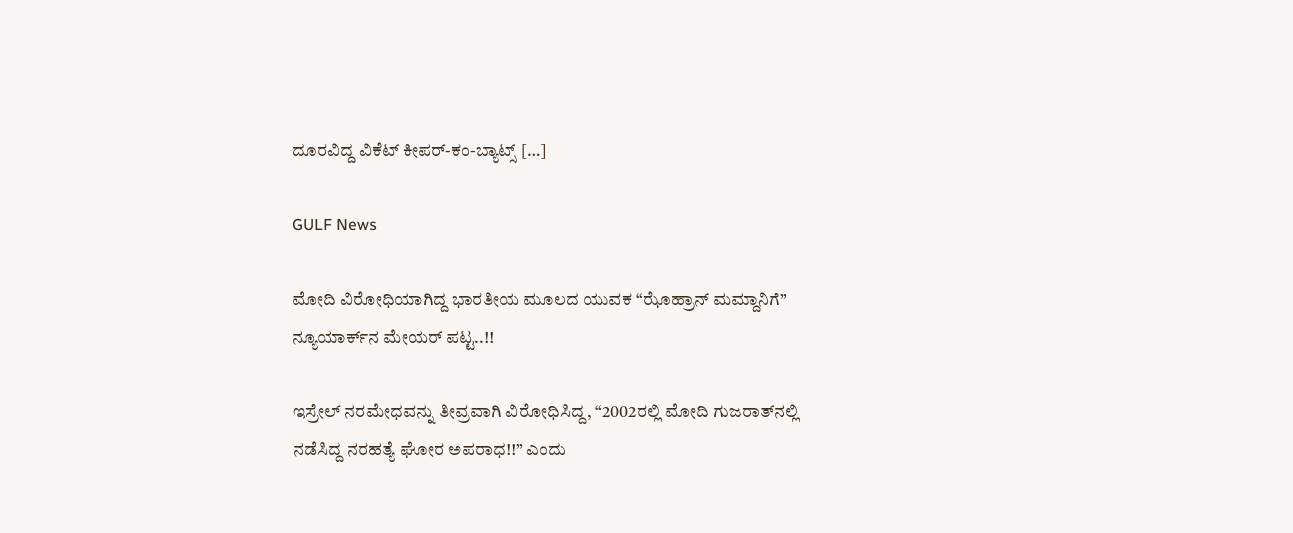ದೂರವಿದ್ದ ವಿಕೆಟ್ ಕೀಪರ್-ಕಂ-ಬ್ಯಾಟ್ಸ್ […]

GULF News

ಮೋದಿ ವಿರೋಧಿಯಾಗಿದ್ದ ಭಾರತೀಯ ಮೂಲದ ಯುವಕ “ಝೊಹ್ರಾನ್ ಮಮ್ದಾನಿಗೆ” ನ್ಯೂಯಾರ್ಕ್‌ನ ಮೇಯರ್ ಪಟ್ಟ..!!

ಇಸ್ರೇಲ್ ನರಮೇಧವನ್ನು ತೀವ್ರವಾಗಿ ವಿರೋಧಿಸಿದ್ದ, “2002ರಲ್ಲಿ ಮೋದಿ ಗುಜರಾತ್‌ನಲ್ಲಿ ನಡೆಸಿದ್ದ ನರಹತ್ಯೆ ಘೋರ ಅಪರಾಧ!!” ಎಂದು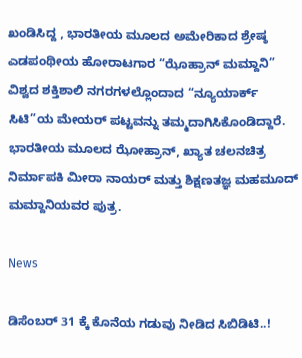ಖಂಡಿಸಿದ್ದ , ಭಾರತೀಯ ಮೂಲದ ಅಮೇರಿಕಾದ ಶ್ರೇಷ್ಠ ಎಡಪಂಥೀಯ ಹೋರಾಟಗಾರ “ಝೊಹ್ರಾನ್ ಮಮ್ದಾನಿ” ವಿಶ್ವದ ಶಕ್ತಿಶಾಲಿ ನಗರಗಳಲ್ಲೊಂದಾದ “ನ್ಯೂಯಾರ್ಕ್ ಸಿಟಿ”ಯ ಮೇಯರ್ ಪಟ್ಟವನ್ನು ತಮ್ಮದಾಗಿಸಿಕೊಂಡಿದ್ದಾರೆ. ಭಾರತೀಯ ಮೂಲದ ಝೋಹ್ರಾನ್, ಖ್ಯಾತ ಚಲನಚಿತ್ರ ನಿರ್ಮಾಪಕಿ ಮೀರಾ ನಾಯರ್ ಮತ್ತು ಶಿಕ್ಷಣತಜ್ಞ ಮಹಮೂದ್ ಮಮ್ದಾನಿಯವರ ಪುತ್ರ.

News

ಡಿಸೆಂಬರ್ 31 ಕ್ಕೆ ಕೊನೆಯ ಗಡುವು ನೀಡಿದ ಸಿಬಿಡಿಟಿ..!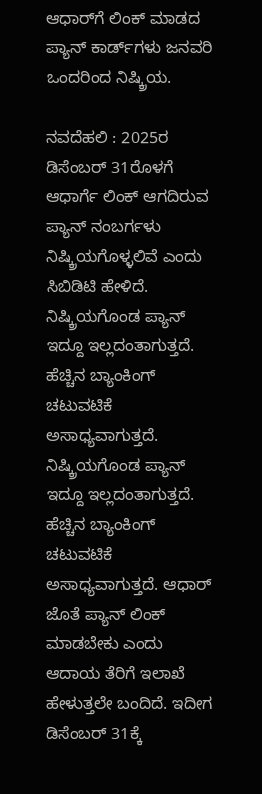ಆಧಾ‌ರ್‌ಗೆ ಲಿಂಕ್ ಮಾಡದ ಪ್ಯಾನ್ ಕಾರ್ಡ್‌ಗಳು ಜನವರಿ ಒಂದರಿಂದ ನಿಷ್ಕ್ರಿಯ.

ನವದೆಹಲಿ : 2025ರ ಡಿಸೆಂಬರ್ 31ರೊಳಗೆ ಆಧಾರ್ಗೆ ಲಿಂಕ್ ಆಗದಿರುವ ಪ್ಯಾನ್ ನಂಬರ್ಗಳು ನಿಷ್ಕ್ರಿಯಗೊಳ್ಳಲಿವೆ ಎಂದು ಸಿಬಿಡಿಟಿ ಹೇಳಿದೆ. ನಿಷ್ಕ್ರಿಯಗೊಂಡ ಪ್ಯಾನ್ ಇದ್ದೂ ಇಲ್ಲದಂತಾಗುತ್ತದೆ. ಹೆಚ್ಚಿನ ಬ್ಯಾಂಕಿಂಗ್ ಚಟುವಟಿಕೆ ಅಸಾಧ್ಯವಾಗುತ್ತದೆ. ನಿಷ್ಕ್ರಿಯಗೊಂಡ ಪ್ಯಾನ್ ಇದ್ದೂ ಇಲ್ಲದಂತಾಗುತ್ತದೆ. ಹೆಚ್ಚಿನ ಬ್ಯಾಂಕಿಂಗ್ ಚಟುವಟಿಕೆ ಅಸಾಧ್ಯವಾಗುತ್ತದೆ. ಆಧಾರ್ ಜೊತೆ ಪ್ಯಾನ್ ಲಿಂಕ್ ಮಾಡಬೇಕು ಎಂದು ಆದಾಯ ತೆರಿಗೆ ಇಲಾಖೆ ಹೇಳುತ್ತಲೇ ಬಂದಿದೆ. ಇದೀಗ ಡಿಸೆಂಬರ್ 31ಕ್ಕೆ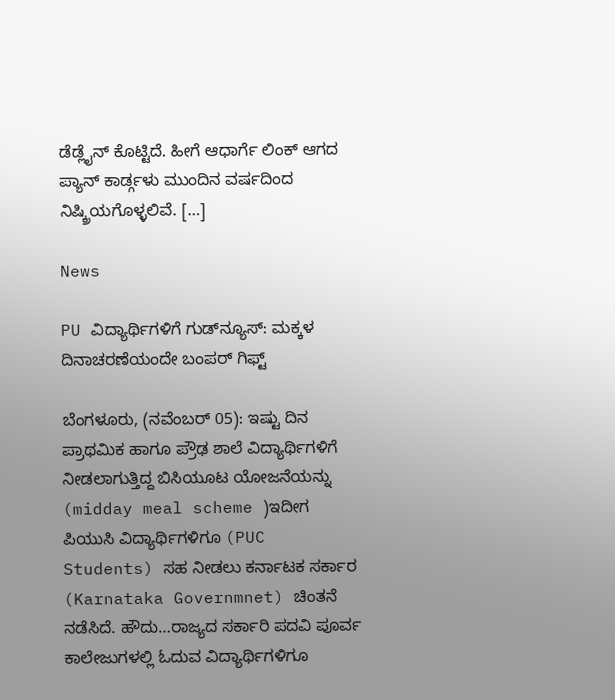ಡೆಡ್ಲೈನ್ ಕೊಟ್ಟಿದೆ. ಹೀಗೆ ಆಧಾರ್ಗೆ ಲಿಂಕ್ ಆಗದ ಪ್ಯಾನ್ ಕಾರ್ಡ್ಗಳು ಮುಂದಿನ ವರ್ಷದಿಂದ ನಿಷ್ಕ್ರಿಯಗೊಳ್ಳಲಿವೆ. […]

News

PU ವಿದ್ಯಾರ್ಥಿಗಳಿಗೆ ಗುಡ್‌ನ್ಯೂಸ್: ಮಕ್ಕಳ ದಿನಾಚರಣೆಯಂದೇ ಬಂಪರ್ ಗಿಫ್ಟ್

ಬೆಂಗಳೂರು, (ನವೆಂಬರ್ 05): ಇಷ್ಟು ದಿನ ಪ್ರಾಥಮಿಕ ಹಾಗೂ ಪ್ರೌಢ ಶಾಲೆ ವಿದ್ಯಾರ್ಥಿಗಳಿಗೆ ನೀಡಲಾಗುತ್ತಿದ್ದ ಬಿಸಿಯೂಟ ಯೋಜನೆಯನ್ನು (midday meal scheme )ಇದೀಗ ಪಿಯುಸಿ ವಿದ್ಯಾರ್ಥಿಗಳಿಗೂ (PUC Students) ಸಹ ನೀಡಲು ಕರ್ನಾಟಕ ಸರ್ಕಾರ (Karnataka Governmnet) ಚಿಂತನೆ ನಡೆಸಿದೆ. ಹೌದು…ರಾಜ್ಯದ ಸರ್ಕಾರಿ ಪದವಿ ಪೂರ್ವ ಕಾಲೇಜುಗಳಲ್ಲಿ ಓದುವ ವಿದ್ಯಾರ್ಥಿಗಳಿಗೂ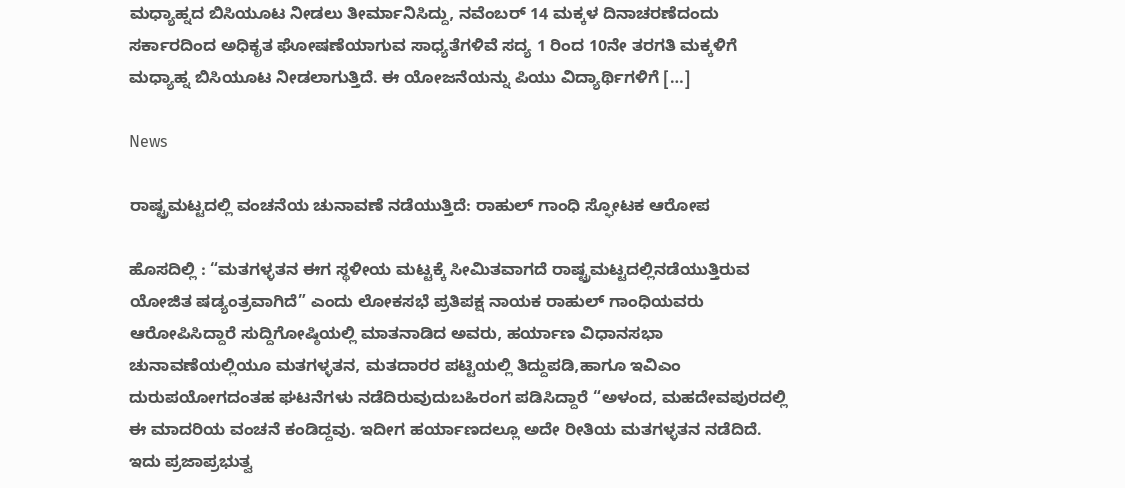ಮಧ್ಯಾಹ್ನದ ಬಿಸಿಯೂಟ ನೀಡಲು ತೀರ್ಮಾನಿಸಿದ್ದು, ನವೆಂಬರ್ 14 ಮಕ್ಕಳ ದಿನಾಚರಣೆದಂದು ಸರ್ಕಾರದಿಂದ ಅಧಿಕೃತ ಘೋಷಣೆಯಾಗುವ ಸಾಧ್ಯತೆಗಳಿವೆ ಸದ್ಯ 1 ರಿಂದ 10ನೇ ತರಗತಿ ಮಕ್ಕಳಿಗೆ ಮಧ್ಯಾಹ್ನ ಬಿಸಿಯೂಟ ನೀಡಲಾಗುತ್ತಿದೆ. ಈ ಯೋಜನೆಯನ್ನು ಪಿಯು ವಿದ್ಯಾರ್ಥಿಗಳಿಗೆ […]

News

ರಾಷ್ಟ್ರಮಟ್ಟದಲ್ಲಿ ವಂಚನೆಯ ಚುನಾವಣೆ ನಡೆಯುತ್ತಿದೆ: ರಾಹುಲ್ ಗಾಂಧಿ ಸ್ಫೋಟಕ ಆರೋಪ

ಹೊಸದಿಲ್ಲಿ : “ಮತಗಳ್ಳತನ ಈಗ ಸ್ಥಳೀಯ ಮಟ್ಟಕ್ಕೆ ಸೀಮಿತವಾಗದೆ ರಾಷ್ಟ್ರಮಟ್ಟದಲ್ಲಿನಡೆಯುತ್ತಿರುವ ಯೋಜಿತ ಷಡ್ಯಂತ್ರವಾಗಿದೆ” ಎಂದು ಲೋಕಸಭೆ ಪ್ರತಿಪಕ್ಷ ನಾಯಕ ರಾಹುಲ್ ಗಾಂಧಿಯವರು ಆರೋಪಿಸಿದ್ದಾರೆ ಸುದ್ದಿಗೋಷ್ಠಿಯಲ್ಲಿ ಮಾತನಾಡಿದ ಅವರು, ಹರ್ಯಾಣ ವಿಧಾನಸಭಾ ಚುನಾವಣೆಯಲ್ಲಿಯೂ ಮತಗಳ್ಳತನ, ಮತದಾರರ ಪಟ್ಟಿಯಲ್ಲಿ ತಿದ್ದುಪಡಿ,ಹಾಗೂ ಇವಿಎಂ ದುರುಪಯೋಗದಂತಹ ಘಟನೆಗಳು ನಡೆದಿರುವುದುಬಹಿರಂಗ ಪಡಿಸಿದ್ದಾರೆ “ಅಳಂದ, ಮಹದೇವಪುರದಲ್ಲಿ ಈ ಮಾದರಿಯ ವಂಚನೆ ಕಂಡಿದ್ದವು. ಇದೀಗ ಹರ್ಯಾಣದಲ್ಲೂ ಅದೇ ರೀತಿಯ ಮತಗಳ್ಳತನ ನಡೆದಿದೆ. ಇದು ಪ್ರಜಾಪ್ರಭುತ್ವ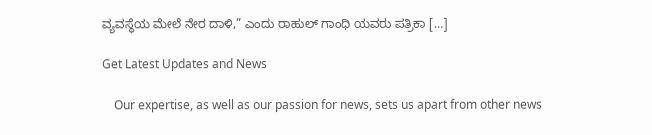ವ್ಯವಸ್ಥೆಯ ಮೇಲೆ ನೇರ ದಾಳಿ,” ಎಂದು ರಾಹುಲ್ ಗಾಂಧಿ ಯವರು ಪತ್ರಿಕಾ […]

Get Latest Updates and News

    Our expertise, as well as our passion for news, sets us apart from other news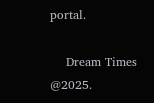portal.

    Dream Times @2025.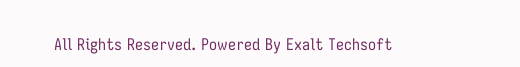All Rights Reserved. Powered By Exalt Techsoft